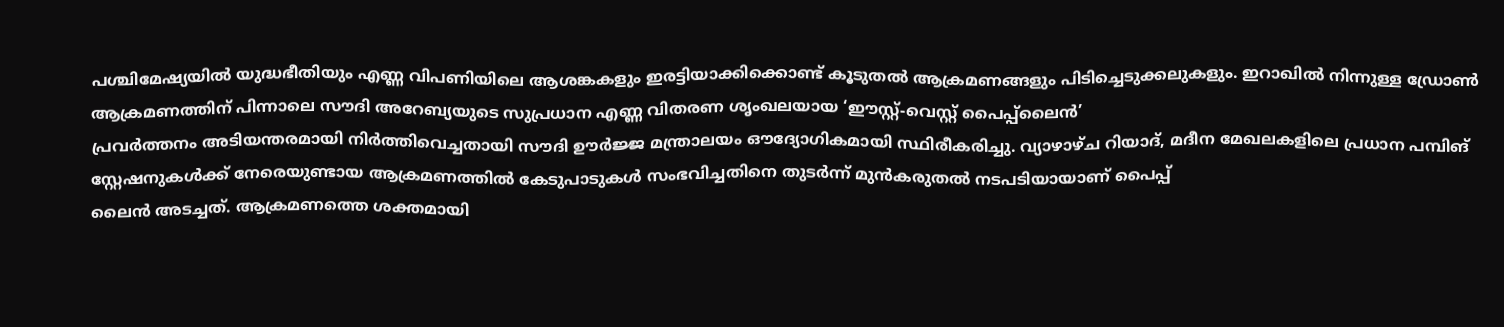പശ്ചിമേഷ്യയിൽ യുദ്ധഭീതിയും എണ്ണ വിപണിയിലെ ആശങ്കകളും ഇരട്ടിയാക്കിക്കൊണ്ട് കൂടുതൽ ആക്രമണങ്ങളും പിടിച്ചെടുക്കലുകളും. ഇറാഖിൽ നിന്നുള്ള ഡ്രോൺ ആക്രമണത്തിന് പിന്നാലെ സൗദി അറേബ്യയുടെ സുപ്രധാന എണ്ണ വിതരണ ശൃംഖലയായ ‘ഈസ്റ്റ്-വെസ്റ്റ് പൈപ്പ്ലൈൻ’
പ്രവർത്തനം അടിയന്തരമായി നിർത്തിവെച്ചതായി സൗദി ഊർജ്ജ മന്ത്രാലയം ഔദ്യോഗികമായി സ്ഥിരീകരിച്ചു. വ്യാഴാഴ്ച റിയാദ്, മദീന മേഖലകളിലെ പ്രധാന പമ്പിങ് സ്റ്റേഷനുകൾക്ക് നേരെയുണ്ടായ ആക്രമണത്തിൽ കേടുപാടുകൾ സംഭവിച്ചതിനെ തുടർന്ന് മുൻകരുതൽ നടപടിയായാണ് പൈപ്പ്
ലൈൻ അടച്ചത്. ആക്രമണത്തെ ശക്തമായി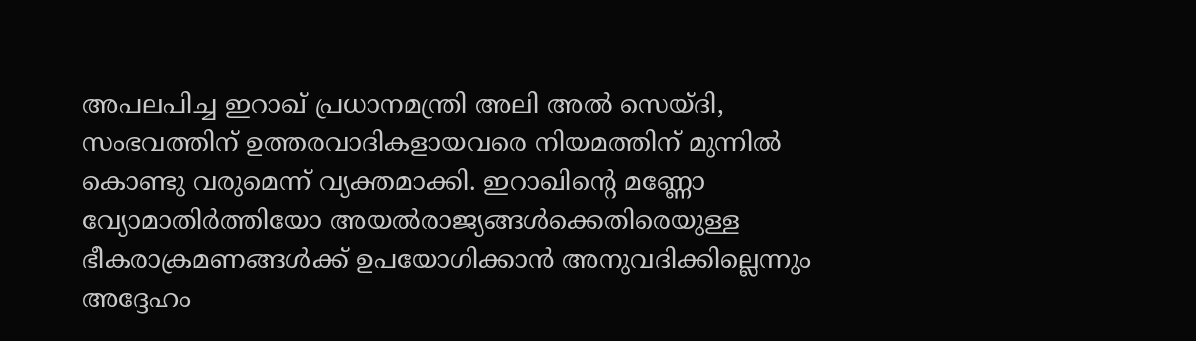അപലപിച്ച ഇറാഖ് പ്രധാനമന്ത്രി അലി അൽ സെയ്ദി, സംഭവത്തിന് ഉത്തരവാദികളായവരെ നിയമത്തിന് മുന്നിൽ കൊണ്ടു വരുമെന്ന് വ്യക്തമാക്കി. ഇറാഖിന്റെ മണ്ണോ വ്യോമാതിർത്തിയോ അയൽരാജ്യങ്ങൾക്കെതിരെയുള്ള ഭീകരാക്രമണങ്ങൾക്ക് ഉപയോഗിക്കാൻ അനുവദിക്കില്ലെന്നും അദ്ദേഹം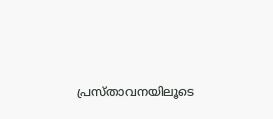പ്രസ്താവനയിലൂടെ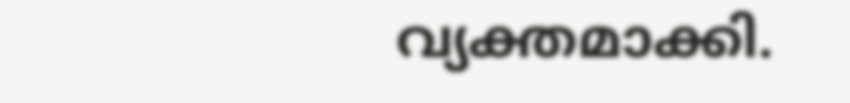വ്യക്തമാക്കി.